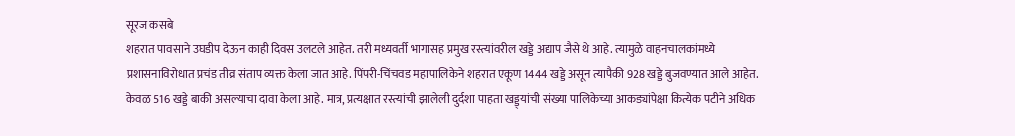सूरज कसबे
शहरात पावसाने उघडीप देऊन काही दिवस उलटले आहेत. तरी मध्यवर्ती भागासह प्रमुख रस्त्यांवरील खड्डे अद्याप जैसे थे आहे. त्यामुळे वाहनचालकांमध्ये प्रशासनाविरोधात प्रचंड तीव्र संताप व्यक्त केला जात आहे. पिंपरी-चिंचवड महापालिकेने शहरात एकूण 1444 खड्डे असून त्यापैकी 928 खड्डे बुजवण्यात आले आहेत. केवळ 516 खड्डे बाकी असल्याचा दावा केला आहे. मात्र, प्रत्यक्षात रस्त्यांची झालेली दुर्दशा पाहता खड्ड्यांची संख्या पालिकेच्या आकड्यांपेक्षा कित्येक पटीने अधिक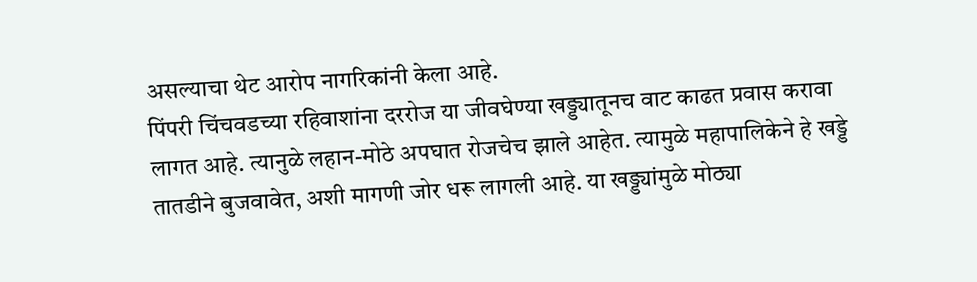असल्याचा थेट आरोप नागरिकांनी केला आहे.
पिंपरी चिंचवडच्या रहिवाशांना दररोज या जीवघेण्या खड्ड्यातूनच वाट काढत प्रवास करावा लागत आहे. त्यानुळे लहान-मोठे अपघात रोजचेच झाले आहेत. त्यामुळे महापालिकेने हे खड्डे तातडीने बुजवावेत, अशी मागणी जोर धरू लागली आहे. या खड्ड्यांमुळे मोठ्या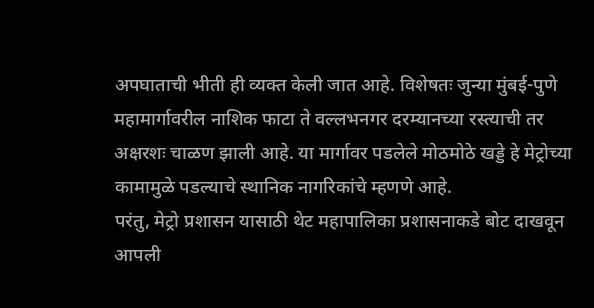अपघाताची भीती ही व्यक्त केली जात आहे. विशेषतः जुन्या मुंबई-पुणे महामार्गावरील नाशिक फाटा ते वल्लभनगर दरम्यानच्या रस्त्याची तर अक्षरशः चाळण झाली आहे. या मार्गावर पडलेले मोठमोठे खड्डे हे मेट्रोच्या कामामुळे पडल्याचे स्थानिक नागरिकांचे म्हणणे आहे.
परंतु, मेट्रो प्रशासन यासाठी थेट महापालिका प्रशासनाकडे बोट दाखवून आपली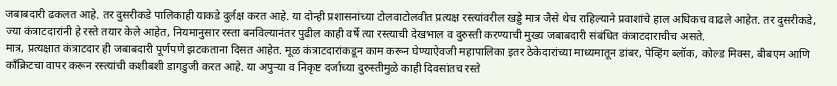जबाबदारी ढकलत आहे. तर दुसरीकडे पालिकाही याकडे दुर्लक्ष करत आहे. या दोन्ही प्रशासनांच्या टोलवाटोलवीत प्रत्यक्ष रस्त्यांवरील खड्डे मात्र जैसे थेच राहिल्याने प्रवाशांचे हाल अधिकच वाढले आहेत. तर दुसरीकडे, ज्या कंत्राटदारांनी हे रस्ते तयार केले आहेत, नियमानुसार रस्ता बनविल्यानंतर पुढील काही वर्षे त्या रस्त्याची देखभाल व दुरुस्ती करण्याची मुख्य जबाबदारी संबंधित कंत्राटदाराचीच असते.
मात्र, प्रत्यक्षात कंत्राटदार ही जबाबदारी पूर्णपणे झटकताना दिसत आहेत. मूळ कंत्राटदारांकडून काम करून घेण्याऐवजी महापालिका इतर ठेकेदारांच्या माध्यमातून डांबर, पेव्हिंग ब्लॉक, कोल्ड मिक्स, बीबएम आणि काँक्रिटचा वापर करून रस्त्यांची कशीबशी डागडुजी करत आहे. या अपुऱ्या व निकृष्ट दर्जाच्या दुरुस्तीमुळे काही दिवसांतच रस्ते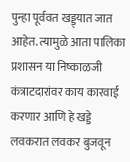पुन्हा पूर्ववत खड्ड्यात जात आहेत. त्यामुळे आता पालिका प्रशासन या निष्काळजी कंत्राटदारांवर काय कारवाई करणार आणि हे खड्डे लवकरात लवकर बुजवून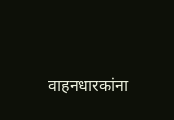वाहनधारकांना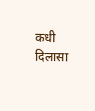कधी दिलासा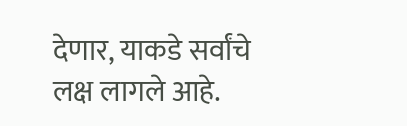देणार, याकडे सर्वांचे लक्ष लागले आहे.